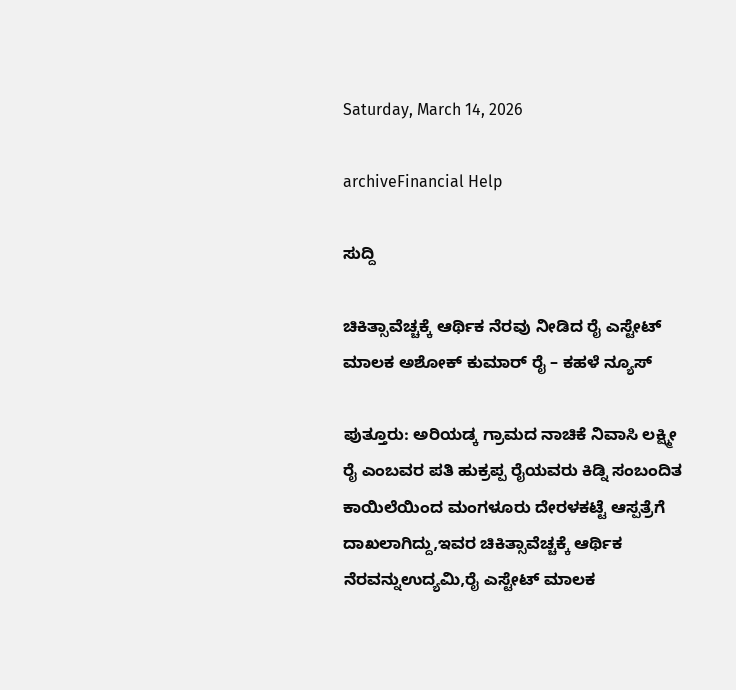Saturday, March 14, 2026

archiveFinancial Help

ಸುದ್ದಿ

ಚಿಕಿತ್ಸಾವೆಚ್ಚಕ್ಕೆ ಆರ್ಥಿಕ ನೆರವು ನೀಡಿದ ರೈ ಎಸ್ಟೇಟ್ ಮಾಲಕ ಅಶೋಕ್ ಕುಮಾರ್ ರೈ – ಕಹಳೆ ನ್ಯೂಸ್

ಪುತ್ತೂರು: ಅರಿಯಡ್ಕ ಗ್ರಾಮದ ನಾಚಿಕೆ ನಿವಾಸಿ ಲಕ್ಷ್ಮೀ ರೈ ಎಂಬವರ ಪತಿ ಹುಕ್ರಪ್ಪ ರೈಯವರು ಕಿಡ್ನಿ ಸಂಬಂದಿತ ಕಾಯಿಲೆಯಿಂದ ಮಂಗಳೂರು ದೇರಳಕಟ್ಟೆ ಆಸ್ಪತ್ರೆಗೆ ದಾಖಲಾಗಿದ್ದು,ಇವರ ಚಿಕಿತ್ಸಾವೆಚ್ಚಕ್ಕೆ ಆರ್ಥಿಕ ನೆರವನ್ನುಉದ್ಯಮಿ,ರೈ ಎಸ್ಟೇಟ್ ಮಾಲಕ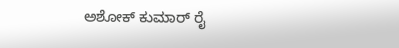ಅಶೋಕ್ ಕುಮಾರ್ ರೈ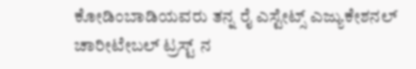ಕೋಡಿಂಬಾಡಿಯವರು ತನ್ನ ರೈ ಎಸ್ಟೇಟ್ಸ್ ಎಜ್ಯುಕೇಶನಲ್ ಚಾರೀಟೇಬಲ್ ಟ್ರಸ್ಟ್ ನ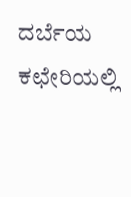ದರ್ಬೆಯ ಕಛೇರಿಯಲ್ಲಿ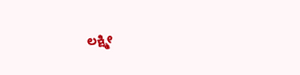ಲಕ್ಷ್ಮೀ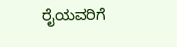ರೈಯವರಿಗೆ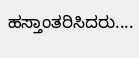ಹಸ್ತಾಂತರಿಸಿದರು....